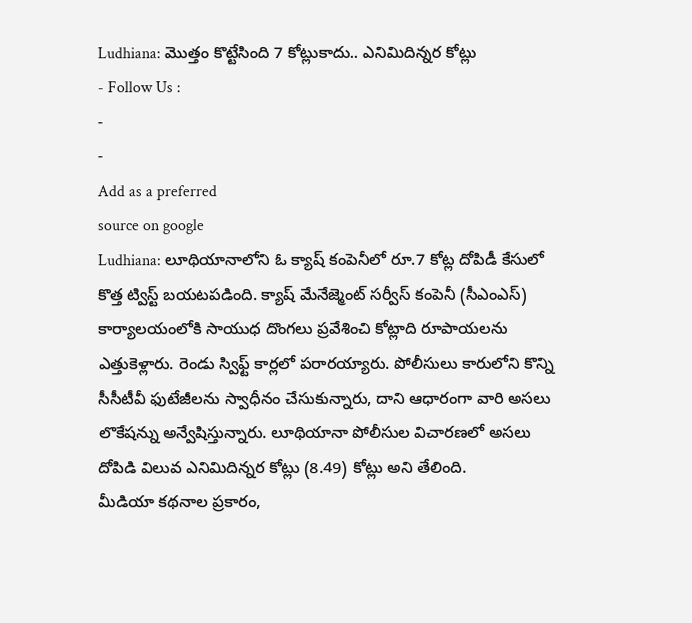Ludhiana: మొత్తం కొట్టేసింది 7 కోట్లుకాదు.. ఎనిమిదిన్నర కోట్లు
- Follow Us :
-
-
Add as a preferred
source on google
Ludhiana: లూథియానాలోని ఓ క్యాష్ కంపెనీలో రూ.7 కోట్ల దోపిడీ కేసులో కొత్త ట్విస్ట్ బయటపడింది. క్యాష్ మేనేజ్మెంట్ సర్వీస్ కంపెనీ (సీఎంఎస్) కార్యాలయంలోకి సాయుధ దొంగలు ప్రవేశించి కోట్లాది రూపాయలను ఎత్తుకెళ్లారు. రెండు స్విఫ్ట్ కార్లలో పరారయ్యారు. పోలీసులు కారులోని కొన్ని సీసీటీవీ ఫుటేజీలను స్వాధీనం చేసుకున్నారు, దాని ఆధారంగా వారి అసలు లొకేషన్ను అన్వేషిస్తున్నారు. లూథియానా పోలీసుల విచారణలో అసలు దోపిడి విలువ ఎనిమిదిన్నర కోట్లు (8.49) కోట్లు అని తేలింది.
మీడియా కథనాల ప్రకారం,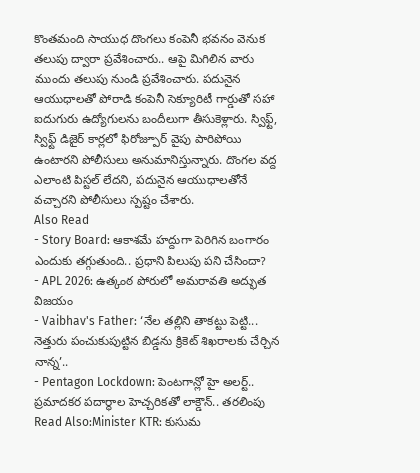కొంతమంది సాయుధ దొంగలు కంపెనీ భవనం వెనుక తలుపు ద్వారా ప్రవేశించారు.. ఆపై మిగిలిన వారు ముందు తలుపు నుండి ప్రవేశించారు. పదునైన ఆయుధాలతో పోరాడి కంపెనీ సెక్యూరిటీ గార్డుతో సహా ఐదుగురు ఉద్యోగులను బందీలుగా తీసుకెళ్లారు. స్విఫ్ట్, స్విఫ్ట్ డిజైర్ కార్లలో ఫిరోజ్పూర్ వైపు పారిపోయి ఉంటారని పోలీసులు అనుమానిస్తున్నారు. దొంగల వద్ద ఎలాంటి పిస్టల్ లేదని, పదునైన ఆయుధాలతోనే వచ్చారని పోలీసులు స్పష్టం చేశారు.
Also Read
- Story Board: ఆకాశమే హద్దుగా పెరిగిన బంగారం ఎందుకు తగ్గుతుంది.. ప్రధాని పిలుపు పని చేసిందా?
- APL 2026: ఉత్కంఠ పోరులో అమరావతి అద్భుత విజయం
- Vaibhav's Father: ‘నేల తల్లిని తాకట్టు పెట్టి... నెత్తురు పంచుకుపుట్టిన బిడ్డను క్రికెట్ శిఖరాలకు చేర్చిన నాన్న’..
- Pentagon Lockdown: పెంటగాన్లో హై అలర్ట్.. ప్రమాదకర పదార్థాల హెచ్చరికతో లాక్డౌన్.. తరలింపు
Read Also:Minister KTR: కుసుమ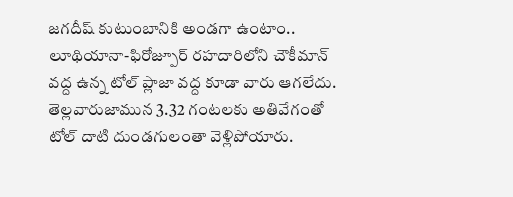జగదీష్ కుటుంబానికి అండగా ఉంటాం..
లూథియానా-ఫిరోజ్పూర్ రహదారిలోని చౌకీమాన్ వద్ద ఉన్న టోల్ ప్లాజా వద్ద కూడా వారు ఆగలేదు. తెల్లవారుజామున 3.32 గంటలకు అతివేగంతో టోల్ దాటి దుండగులంతా వెళ్లిపోయారు.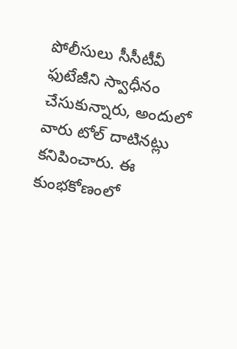పోలీసులు సీసీటీవీ ఫుటేజీని స్వాధీనం చేసుకున్నారు, అందులో వారు టోల్ దాటినట్లు కనిపించారు. ఈ కుంభకోణంలో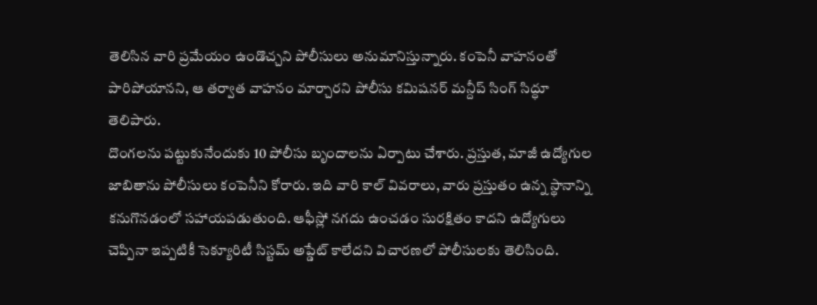తెలిసిన వారి ప్రమేయం ఉండొచ్చని పోలీసులు అనుమానిస్తున్నారు. కంపెనీ వాహనంతో పారిపోయానని, ఆ తర్వాత వాహనం మార్చారని పోలీసు కమిషనర్ మన్దీప్ సింగ్ సిద్ధూ తెలిపారు.
దొంగలను పట్టుకునేందుకు 10 పోలీసు బృందాలను ఏర్పాటు చేశారు. ప్రస్తుత, మాజీ ఉద్యోగుల జాబితాను పోలీసులు కంపెనీని కోరారు. ఇది వారి కాల్ వివరాలు, వారు ప్రస్తుతం ఉన్న స్థానాన్ని కనుగొనడంలో సహాయపడుతుంది. ఆఫీస్లో నగదు ఉంచడం సురక్షితం కాదని ఉద్యోగులు చెప్పినా ఇప్పటికీ సెక్యూరిటీ సిస్టమ్ అప్డేట్ కాలేదని విచారణలో పోలీసులకు తెలిసింది.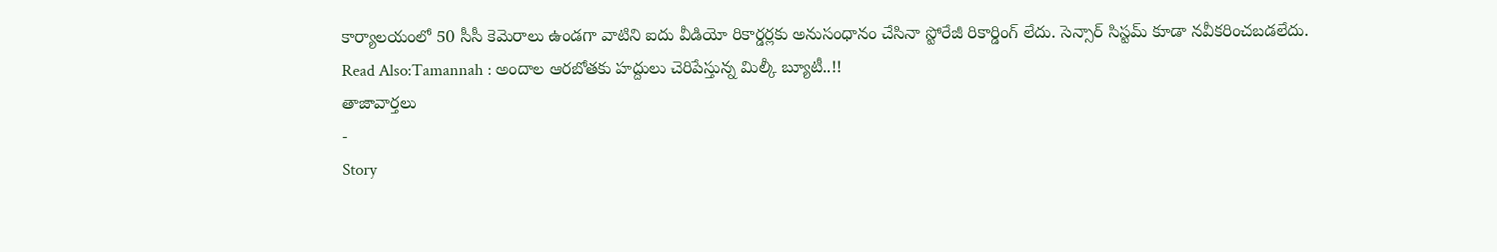కార్యాలయంలో 50 సీసీ కెమెరాలు ఉండగా వాటిని ఐదు వీడియో రికార్డర్లకు అనుసంధానం చేసినా స్టోరేజీ రికార్డింగ్ లేదు. సెన్సార్ సిస్టమ్ కూడా నవీకరించబడలేదు.
Read Also:Tamannah : అందాల ఆరబోతకు హద్దులు చెరిపేస్తున్న మిల్కీ బ్యూటీ..!!
తాజావార్తలు
-
Story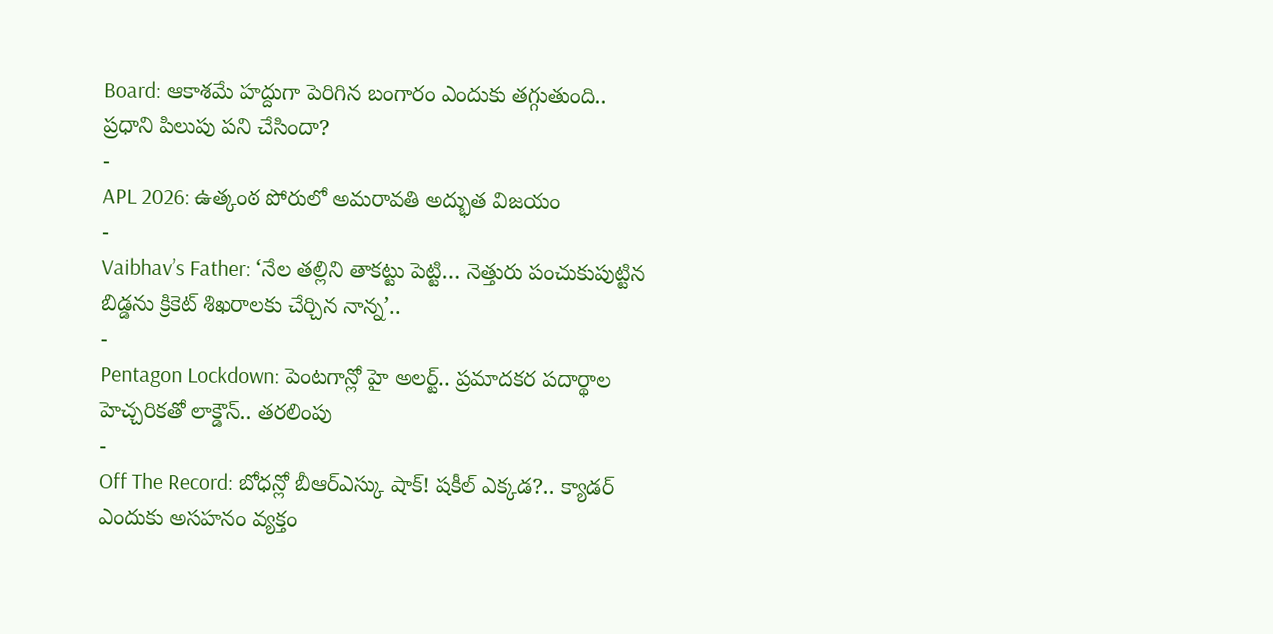Board: ఆకాశమే హద్దుగా పెరిగిన బంగారం ఎందుకు తగ్గుతుంది.. ప్రధాని పిలుపు పని చేసిందా?
-
APL 2026: ఉత్కంఠ పోరులో అమరావతి అద్భుత విజయం
-
Vaibhav’s Father: ‘నేల తల్లిని తాకట్టు పెట్టి… నెత్తురు పంచుకుపుట్టిన బిడ్డను క్రికెట్ శిఖరాలకు చేర్చిన నాన్న’..
-
Pentagon Lockdown: పెంటగాన్లో హై అలర్ట్.. ప్రమాదకర పదార్థాల హెచ్చరికతో లాక్డౌన్.. తరలింపు
-
Off The Record: బోధన్లో బీఆర్ఎస్కు షాక్! షకీల్ ఎక్కడ?.. క్యాడర్ ఎందుకు అసహనం వ్యక్తం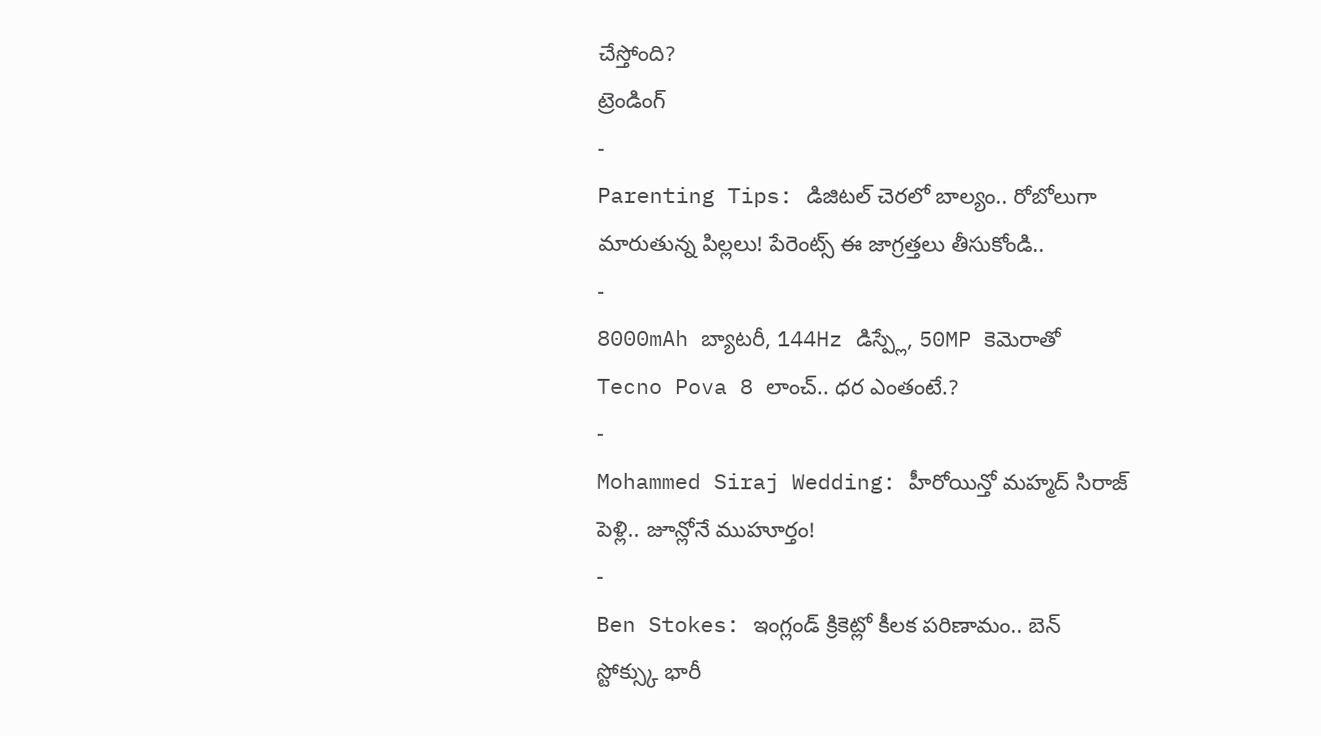చేస్తోంది?
ట్రెండింగ్
-
Parenting Tips: డిజిటల్ చెరలో బాల్యం.. రోబోలుగా మారుతున్న పిల్లలు! పేరెంట్స్ ఈ జాగ్రత్తలు తీసుకోండి..
-
8000mAh బ్యాటరీ, 144Hz డిస్ప్లే, 50MP కెమెరాతో Tecno Pova 8 లాంచ్.. ధర ఎంతంటే.?
-
Mohammed Siraj Wedding: హీరోయిన్తో మహ్మద్ సిరాజ్ పెళ్లి.. జూన్లోనే ముహూర్తం!
-
Ben Stokes: ఇంగ్లండ్ క్రికెట్లో కీలక పరిణామం.. బెన్ స్టోక్స్కు భారీ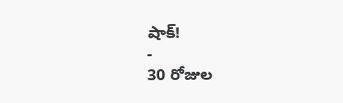షాక్!
-
30 రోజుల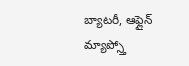బ్యాటరీ, ఆఫ్లైన్ మ్యాప్స్తో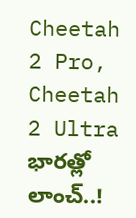Cheetah 2 Pro, Cheetah 2 Ultra భారత్లో లాంచ్..!